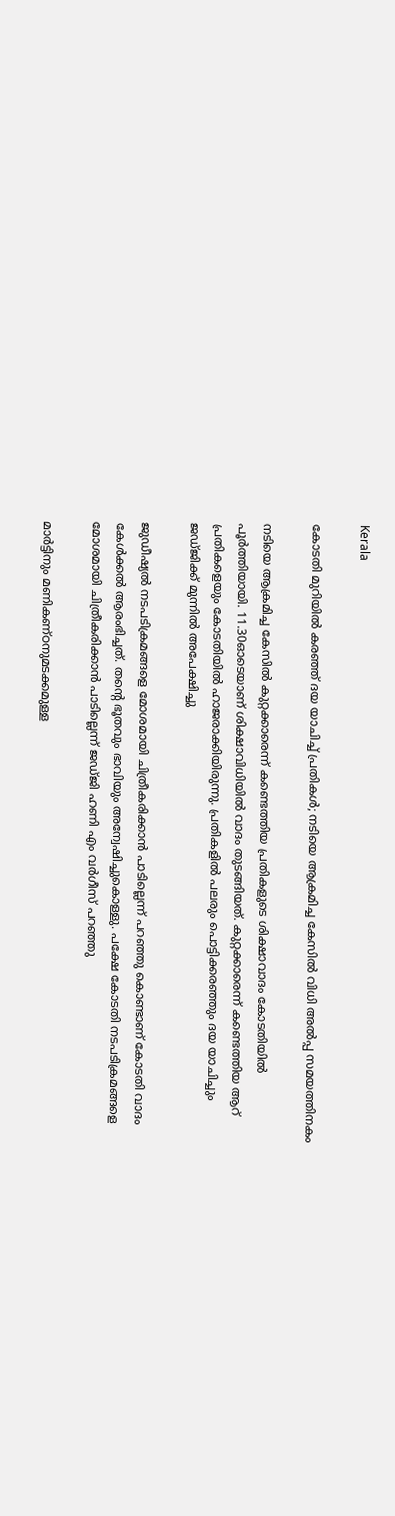Kerala

കോടതി മുറിയിൽ കരഞ്ഞ് ദയ യാചിച്ച് പ്രതികൾ; നടിയെ ആക്രമിച്ച കേസിൽ വിധി അൽപ്പ സമയത്തിനകം

നടിയെ ആക്രമിച്ച കേസിൽ കുറ്റക്കാരെന്ന് കണ്ടെത്തിയ പ്രതികളുടെ ശിക്ഷാവാദം കോടതിയിൽ പൂർത്തിയായി. 11.30ഓടെയാണ് ശിക്ഷാവിധിയിൽ വാദം തുടങ്ങിയത്. കുറ്റക്കാരെന്ന് കണ്ടെത്തിയ ആറ് പ്രതികളെയും കോടതിയിൽ ഹാജരാക്കിയിരുന്നു. പ്രതികളിൽ പലരും പൊട്ടിക്കരഞ്ഞും ദയ യാചിച്ചും ജഡ്ജിക്ക് മുന്നിൽ അപേക്ഷിച്ചു

ജുഡീഷ്യൽ നടപടിക്രമങ്ങളെ മോശമായി ചിത്രീകരിക്കാൻ പാടില്ലെന്ന് പറഞ്ഞു കൊണ്ടാണ് കോടതി വാദം കേൾക്കൽ ആരംഭിച്ചത്. തന്റെ ഭൂതവും ഭാവിയും അന്വേഷിച്ചുകൊള്ളു. പക്ഷേ കോടതി നടപടിക്രമങ്ങളെ മോശമായി ചിത്രീകരിക്കാൻ പാടില്ലെന്ന് ജഡ്ജി ഹണി എം വർഗീസ് പറഞ്ഞു

മാർട്ടിനും മണികണ്ഠനുമടക്കമുള്ള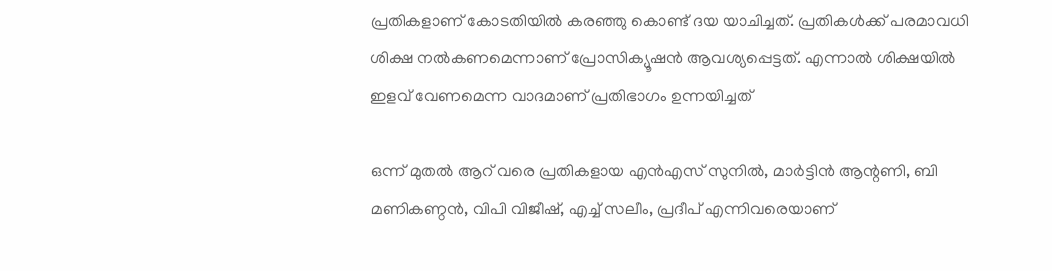പ്രതികളാണ് കോടതിയിൽ കരഞ്ഞു കൊണ്ട് ദയ യാചിച്ചത്. പ്രതികൾക്ക് പരമാവധി ശിക്ഷ നൽകണമെന്നാണ് പ്രോസിക്യൂഷൻ ആവശ്യപ്പെട്ടത്. എന്നാൽ ശിക്ഷയിൽ ഇളവ് വേണമെന്ന വാദമാണ് പ്രതിഭാഗം ഉന്നയിച്ചത്

ഒന്ന് മുതൽ ആറ് വരെ പ്രതികളായ എൻഎസ് സുനിൽ, മാർട്ടിൻ ആന്റണി, ബി മണികണ്ഠൻ, വിപി വിജീഷ്, എച്ച് സലീം, പ്രദീപ് എന്നിവരെയാണ്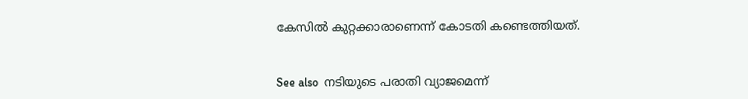കേസിൽ കുറ്റക്കാരാണെന്ന് കോടതി കണ്ടെത്തിയത്.


See also  നടിയുടെ പരാതി വ്യാജമെന്ന്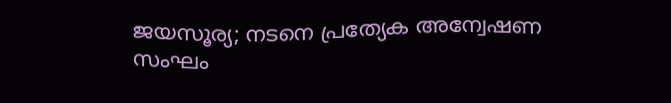ജയസൂര്യ; നടനെ പ്രത്യേക അന്വേഷണ സംഘം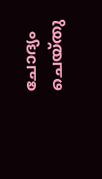ചോദ്യം ചെയ്തു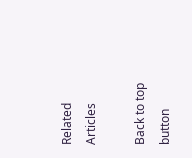Related Articles

Back to top button